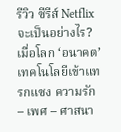รีวิว ซีรีส์ Netflix จะเป็นอย่างไร? เมื่อโลก ‘อนาคต’ เทคโนโลยีเข้าแทรกแซง ความรัก – เพศ – ศาสนา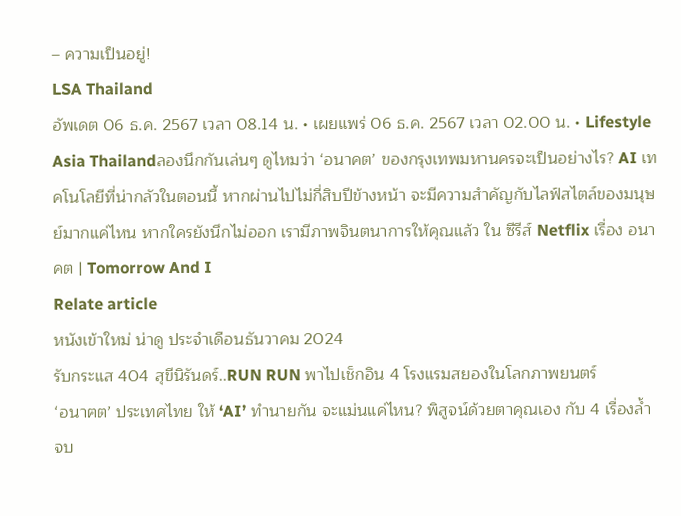– ความเป็นอยู่!
LSA Thailand
อัพเดต 06 ธ.ค. 2567 เวลา 08.14 น. • เผยแพร่ 06 ธ.ค. 2567 เวลา 02.00 น. • Lifestyle Asia Thailandลองนึกกันเล่นๆ ดูไหมว่า ‘อนาคต’ ของกรุงเทพมหานครจะเป็นอย่างไร? AI เทคโนโลยีที่น่ากลัวในตอนนี้ หากผ่านไปไม่กี่สิบปีข้างหน้า จะมีความสำคัญกับไลฟ์สไตล์ของมนุษย์มากแค่ไหน หากใครยังนึกไม่ออก เรามีภาพจินตนาการให้คุณแล้ว ใน ซีรีส์ Netflix เรื่อง อนาคต | Tomorrow And I
Relate article
หนังเข้าใหม่ น่าดู ประจำเดือนธันวาคม 2024
รับกระแส 404 สุขีนิรันดร์..RUN RUN พาไปเช็กอิน 4 โรงแรมสยองในโลกภาพยนตร์
‘อนาฅต’ ประเทศไทย ให้ ‘AI’ ทำนายกัน จะแม่นแค่ไหน? พิสูจน์ด้วยตาคุณเอง กับ 4 เรื่องล้ำจบ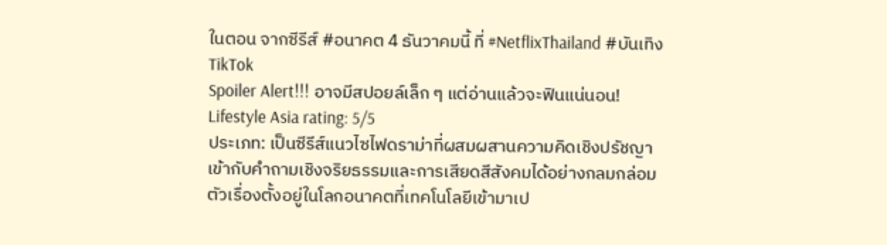ในตอน จากซีรีส์ #อนาคต 4 ธันวาคมนี้ ที่ #NetflixThailand #บันเทิงTikTok
Spoiler Alert!!! อาจมีสปอยล์เล็ก ๆ แต่อ่านแล้วจะฟินแน่นอน!
Lifestyle Asia rating: 5/5
ประเภท: เป็นซีรีส์แนวไซไฟดราม่าที่ผสมผสานความคิดเชิงปรัชญา เข้ากับคำถามเชิงจริยธรรมและการเสียดสีสังคมได้อย่างกลมกล่อม ตัวเรื่องตั้งอยู่ในโลกอนาคตที่เทคโนโลยีเข้ามาเป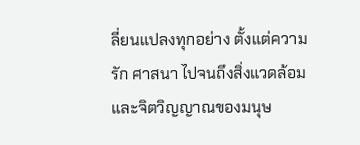ลี่ยนแปลงทุกอย่าง ตั้งแต่ความรัก ศาสนา ไปจนถึงสิ่งแวดล้อมและจิตวิญญาณของมนุษ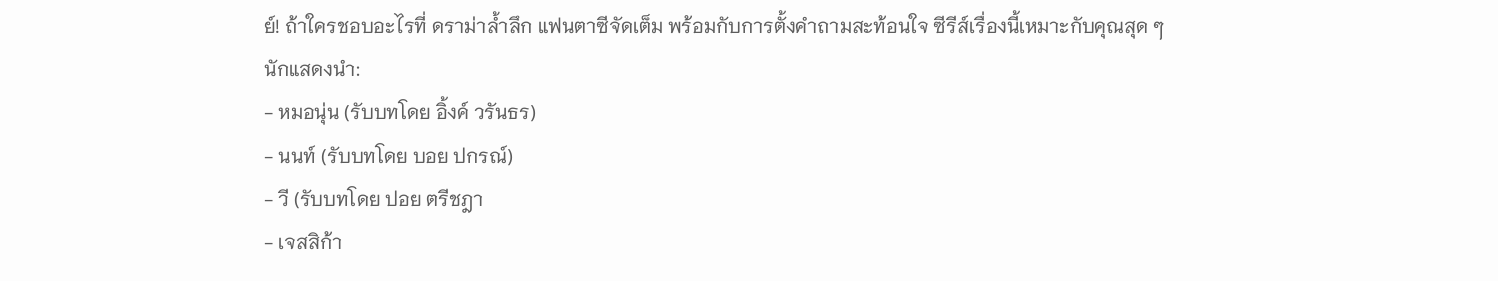ย์! ถ้าใครชอบอะไรที่ ดราม่าล้ำลึก แฟนตาซีจัดเต็ม พร้อมกับการตั้งคำถามสะท้อนใจ ซีรีส์เรื่องนี้เหมาะกับคุณสุด ๆ
นักแสดงนำ:
- หมอนุ่น (รับบทโดย อิ้งค์ วรันธร)
- นนท์ (รับบทโดย บอย ปกรณ์)
- วี (รับบทโดย ปอย ตรีชฎา
- เจสสิก้า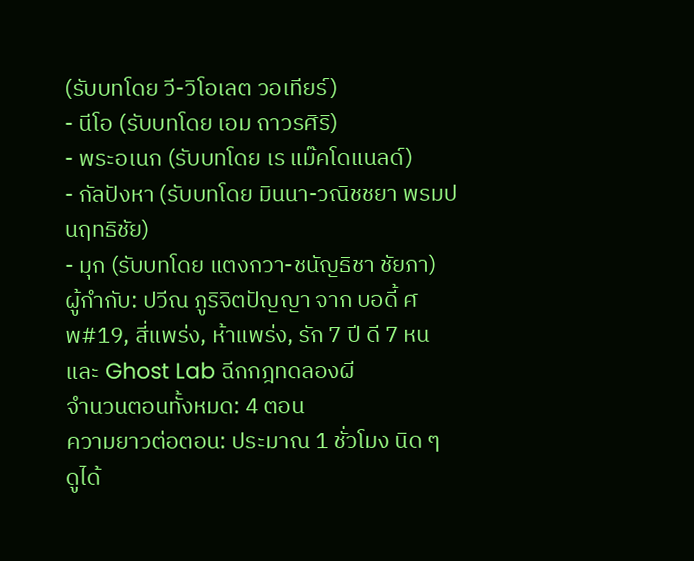(รับบทโดย วี-วิโอเลต วอเทียร์)
- นีโอ (รับบทโดย เอม ถาวรศิริ)
- พระอเนก (รับบทโดย เร แม๊คโดแนลด์)
- กัลปังหา (รับบทโดย มินนา-วณิชชยา พรมปนฤทธิชัย)
- มุก (รับบทโดย แตงกวา-ชนัญธิชา ชัยภา)
ผู้กำกับ: ปวีณ ภูริจิตปัญญา จาก บอดี้ ศพ#19, สี่แพร่ง, ห้าแพร่ง, รัก 7 ปี ดี 7 หน และ Ghost Lab ฉีกกฎทดลองผี
จำนวนตอนทั้งหมด: 4 ตอน
ความยาวต่อตอน: ประมาณ 1 ชั่วโมง นิด ๆ
ดูได้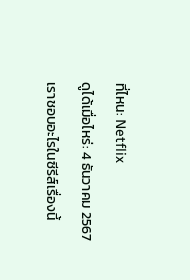ที่ไหน: Netflix
ดูได้เมื่อไหร่: 4 ธันวาคม 2567
เราชอบอะไรในซีรีส์เรื่องนี้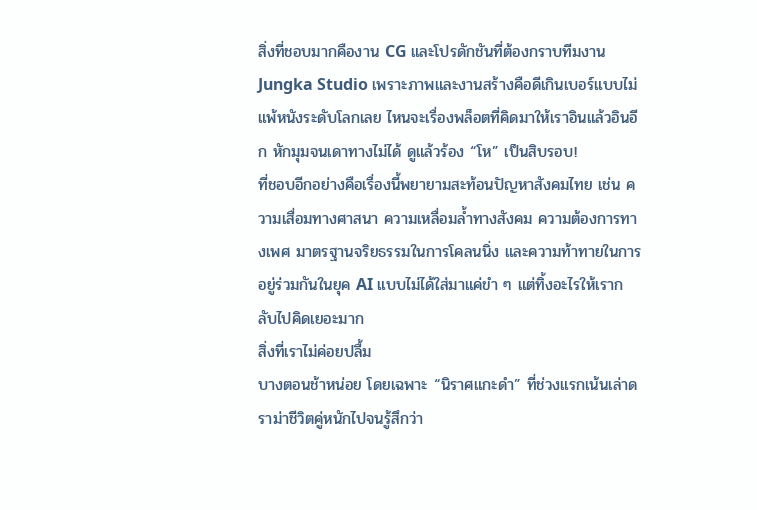สิ่งที่ชอบมากคืองาน CG และโปรดักชันที่ต้องกราบทีมงาน Jungka Studio เพราะภาพและงานสร้างคือดีเกินเบอร์แบบไม่แพ้หนังระดับโลกเลย ไหนจะเรื่องพล็อตที่คิดมาให้เราอินแล้วอินอีก หักมุมจนเดาทางไม่ได้ ดูแล้วร้อง “โห” เป็นสิบรอบ!
ที่ชอบอีกอย่างคือเรื่องนี้พยายามสะท้อนปัญหาสังคมไทย เช่น ความเสื่อมทางศาสนา ความเหลื่อมล้ำทางสังคม ความต้องการทางเพศ มาตรฐานจริยธรรมในการโคลนนิ่ง และความท้าทายในการอยู่ร่วมกันในยุค AI แบบไม่ได้ใส่มาแค่ขำ ๆ แต่ทิ้งอะไรให้เรากลับไปคิดเยอะมาก
สิ่งที่เราไม่ค่อยปลื้ม
บางตอนช้าหน่อย โดยเฉพาะ “นิราศแกะดำ” ที่ช่วงแรกเน้นเล่าดราม่าชีวิตคู่หนักไปจนรู้สึกว่า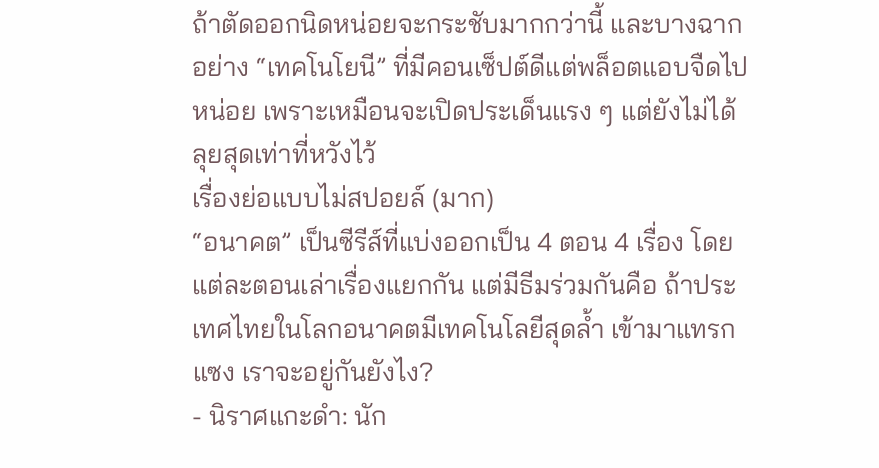ถ้าตัดออกนิดหน่อยจะกระชับมากกว่านี้ และบางฉากอย่าง “เทคโนโยนี” ที่มีคอนเซ็ปต์ดีแต่พล็อตแอบจืดไปหน่อย เพราะเหมือนจะเปิดประเด็นแรง ๆ แต่ยังไม่ได้ลุยสุดเท่าที่หวังไว้
เรื่องย่อแบบไม่สปอยล์ (มาก)
“อนาคต” เป็นซีรีส์ที่แบ่งออกเป็น 4 ตอน 4 เรื่อง โดยแต่ละตอนเล่าเรื่องแยกกัน แต่มีธีมร่วมกันคือ ถ้าประเทศไทยในโลกอนาคตมีเทคโนโลยีสุดล้ำ เข้ามาแทรกแซง เราจะอยู่กันยังไง?
- นิราศแกะดำ: นัก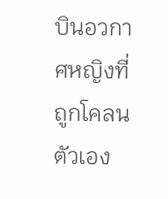บินอวกาศหญิงที่ถูกโคลนตัวเอง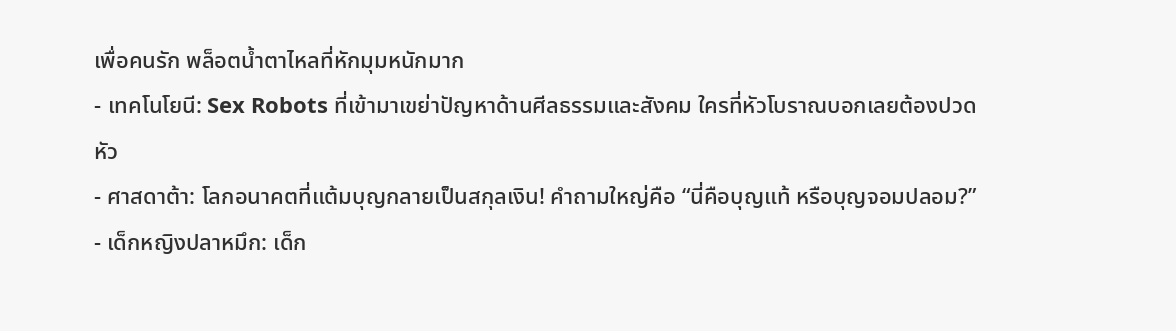เพื่อคนรัก พล็อตน้ำตาไหลที่หักมุมหนักมาก
- เทคโนโยนี: Sex Robots ที่เข้ามาเขย่าปัญหาด้านศีลธรรมและสังคม ใครที่หัวโบราณบอกเลยต้องปวดหัว
- ศาสดาต้า: โลกอนาคตที่แต้มบุญกลายเป็นสกุลเงิน! คำถามใหญ่คือ “นี่คือบุญแท้ หรือบุญจอมปลอม?”
- เด็กหญิงปลาหมึก: เด็ก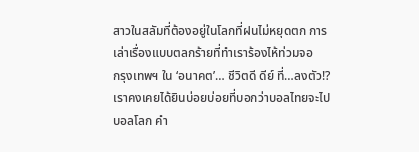สาวในสลัมที่ต้องอยู่ในโลกที่ฝนไม่หยุดตก การเล่าเรื่องแบบตลกร้ายที่ทำเราร้องไห้ท่วมจอ
กรุงเทพฯ ใน ‘อนาคต’… ชีวิตดี ดีย์ ที่…ลงตัว!?
เราคงเคยได้ยินบ่อยบ่อยที่บอกว่าบอลไทยจะไปบอลโลก คำ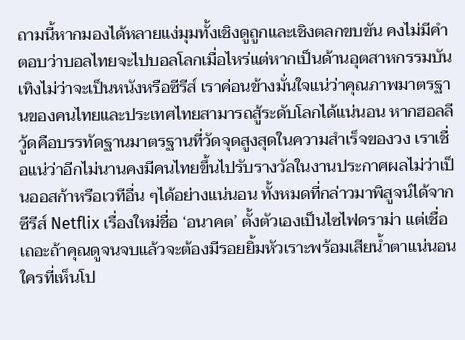ถามนี้หากมองได้หลายแง่มุมทั้งเชิงดูถูกและเชิงตลกขบขัน คงไม่มีคำตอบว่าบอลไทยจะไปบอลโลกเมื่อไหร่แต่หากเป็นด้านอุตสาหกรรมบันเทิงไม่ว่าจะเป็นหนังหรือซีรีส์ เราค่อนข้างมั่นใจแน่ว่าคุณภาพมาตรฐานของคนไทยและประเทศไทยสามารถสู้ระดับโลกได้แน่นอน หากฮอลลีวู้ดคือบรรทัดฐานมาตรฐานที่วัดจุดสูงสุดในความสำเร็จของวง เราเชื่อแน่ว่าอีกไม่นานคงมีคนไทยขึ้นไปรับรางวัลในงานประกาศผลไม่ว่าเป็นออสก้าหรือเวทีอื่น ๆได้อย่างแน่นอน ทั้งหมดที่กล่าวมาพิสูจน์ได้จาก ซีรีส์ Netflix เรื่องใหม่ชื่อ ‘อนาคต’ ตั้งตัวเองเป็นไซไฟดราม่า แต่เชื่อเถอะถ้าคุณดูจนจบแล้วจะต้องมีรอยยิ้มหัวเราะพร้อมเสียน้ำตาแน่นอน
ใครที่เห็นโป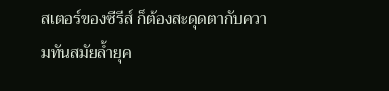สเตอร์ของซีรีส์ ก็ต้องสะดุดตากับความทันสมัยล้ำยุค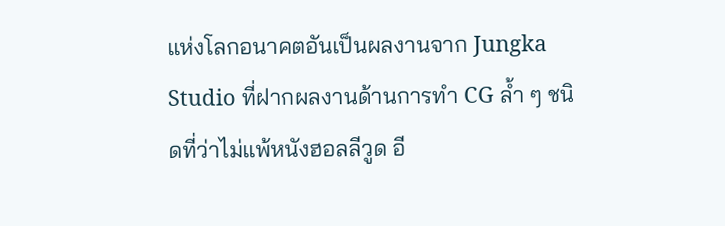แห่งโลกอนาคตอันเป็นผลงานจาก Jungka Studio ที่ฝากผลงานด้านการทำ CG ล้ำ ๆ ชนิดที่ว่าไม่แพ้หนังฮอลลีวูด อี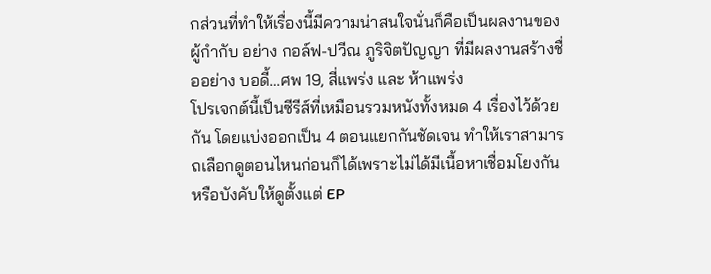กส่วนที่ทำให้เรื่องนี้มีความน่าสนใจนั่นก็คือเป็นผลงานของผู้กำกับ อย่าง กอล์ฟ-ปวีณ ภูริจิตปัญญา ที่มีผลงานสร้างชื่ออย่าง บอดี้…ศพ 19, สี่แพร่ง และ ห้าแพร่ง
โปรเจกต์นี้เป็นซีรีส์ที่เหมือนรวมหนังทั้งหมด 4 เรื่องไว้ด้วยกัน โดยแบ่งออกเป็น 4 ตอนแยกกันชัดเจน ทำให้เราสามารถเลือกดูตอนไหนก่อนก็ได้เพราะไม่ได้มีเนื้อหาเชื่อมโยงกันหรือบังคับให้ดูตั้งแต่ EP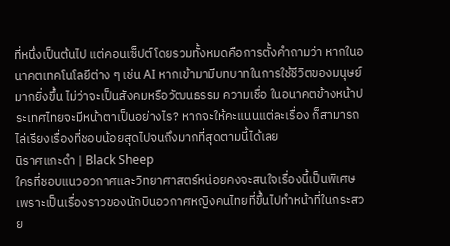ที่หนึ่งเป็นต้นไป แต่คอนเซ็ปต์โดยรวมทั้งหมดคือการตั้งคำถามว่า หากในอนาคตเทคโนโลยีต่าง ๆ เช่น AI หากเข้ามามีบทบาทในการใช้ชีวิตของมนุษย์มากยิ่งขึ้น ไม่ว่าจะเป็นสังคมหรือวัฒนธรรม ความเชื่อ ในอนาคตข้างหน้าประเทศไทยจะมีหน้าตาเป็นอย่างไร? หากจะให้คะแนนแต่ละเรื่อง ก็สามารถไล่เรียงเรื่องที่ชอบน้อยสุดไปจนถึงมากที่สุดตามนี้ได้เลย
นิราศแกะดำ | Black Sheep
ใครที่ชอบแนวอวกาศและวิทยาศาสตร์หน่อยคงจะสนใจเรื่องนี้เป็นพิเศษ เพราะเป็นเรื่องราวของนักบินอวกาศหญิงคนไทยที่ขึ้นไปทำหน้าที่ในกระสวย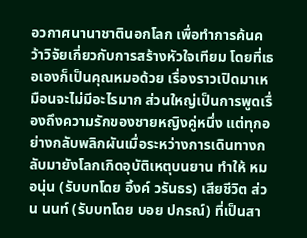อวกาศนานาชาตินอกโลก เพื่อทำการค้นคว้าวิจัยเกี่ยวกับการสร้างหัวใจเทียม โดยที่เธอเองก็เป็นคุณหมอด้วย เรื่องราวเปิดมาเหมือนจะไม่มีอะไรมาก ส่วนใหญ่เป็นการพูดเรื่องถึงความรักของชายหญิงคู่หนึ่ง แต่ทุกอย่างกลับพลิกผันเมื่อระหว่างการเดินทางกลับมายังโลกเกิดอุบัติเหตุบนยาน ทำให้ หมอนุ่น (รับบทโดย อิ้งค์ วรันธร) เสียชีวิต ส่วน นนท์ (รับบทโดย บอย ปกรณ์) ที่เป็นสา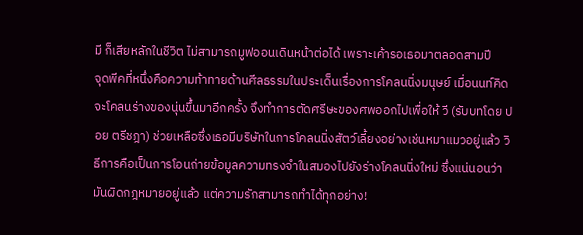มี ก็เสียหลักในชีวิต ไม่สามารถมูฟออนเดินหน้าต่อได้ เพราะเค้ารอเธอมาตลอดสามปี
จุดพีคที่หนึ่งคือความท้าทายด้านศีลธรรมในประเด็นเรื่องการโคลนนิ่งมนุษย์ เมื่อนนท์คิดจะโคลนร่างของนุ่นขึ้นมาอีกครั้ง จึงทำการตัดศรีษะของศพออกไปเพื่อให้ วี (รับบทโดย ปอย ตรีชฎา) ช่วยเหลือซึ่งเธอมีบริษัทในการโคลนนิ่งสัตว์เลี้ยงอย่างเช่นหมาแมวอยู่แล้ว วิธีการคือเป็นการโอนถ่ายข้อมูลความทรงจำในสมองไปยังร่างโคลนนิ่งใหม่ ซึ่งแน่นอนว่ามันผิดกฎหมายอยู่แล้ว แต่ความรักสามารถทำได้ทุกอย่าง!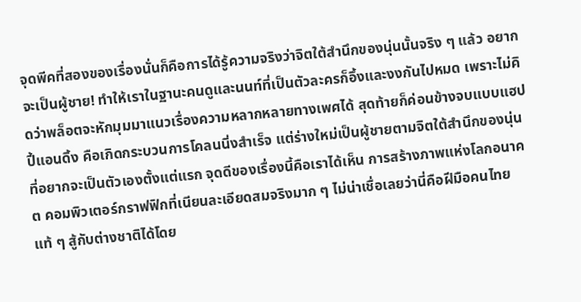จุดพีคที่สองของเรื่องนั่นก็คือการได้รู้ความจริงว่าจิตใต้สำนึกของนุ่นนั้นจริง ๆ แล้ว อยากจะเป็นผู้ชาย! ทำให้เราในฐานะคนดูและนนท์ที่เป็นตัวละครก็อึ้งและงงกันไปหมด เพราะไม่คิดว่าพล็อตจะหักมุมมาแนวเรื่องความหลากหลายทางเพศได้ สุดท้ายก็ค่อนข้างจบแบบแฮปปี้แอนดิ้ง คือเกิดกระบวนการโคลนนิ่งสำเร็จ แต่ร่างใหม่เป็นผู้ชายตามจิตใต้สำนึกของนุ่นที่อยากจะเป็นตัวเองตั้งแต่แรก จุดดีของเรื่องนี้คือเราได้เห็น การสร้างภาพแห่งโลกอนาคต คอมพิวเตอร์กราฟฟิกที่เนียนละเอียดสมจริงมาก ๆ ไม่น่าเชื่อเลยว่านี่คือฝีมือคนไทยแท้ ๆ สู้กับต่างชาติได้โดย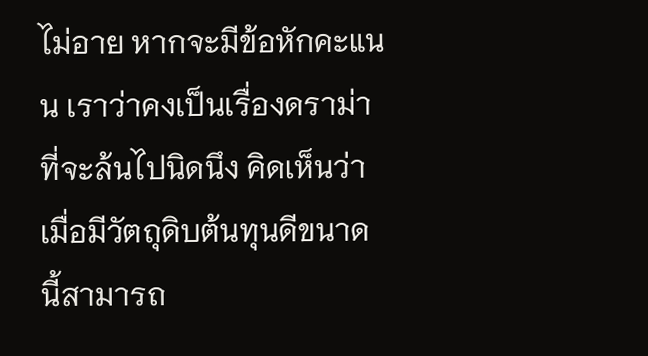ไม่อาย หากจะมีข้อหักคะแนน เราว่าคงเป็นเรื่องดราม่าที่จะล้นไปนิดนึง คิดเห็นว่าเมื่อมีวัตถุดิบต้นทุนดีขนาดนี้สามารถ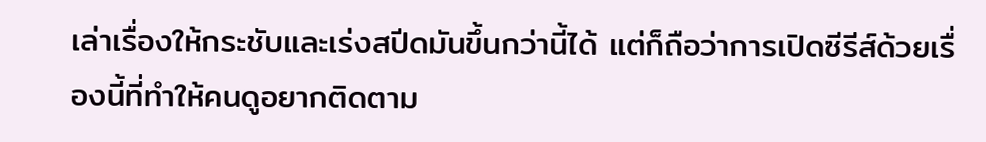เล่าเรื่องให้กระชับและเร่งสปีดมันขึ้นกว่านี้ได้ แต่ก็ถือว่าการเปิดซีรีส์ด้วยเรื่องนี้ที่ทำให้คนดูอยากติดตาม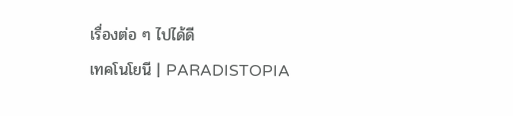เรื่องต่อ ๆ ไปได้ดี
เทคโนโยนี | PARADISTOPIA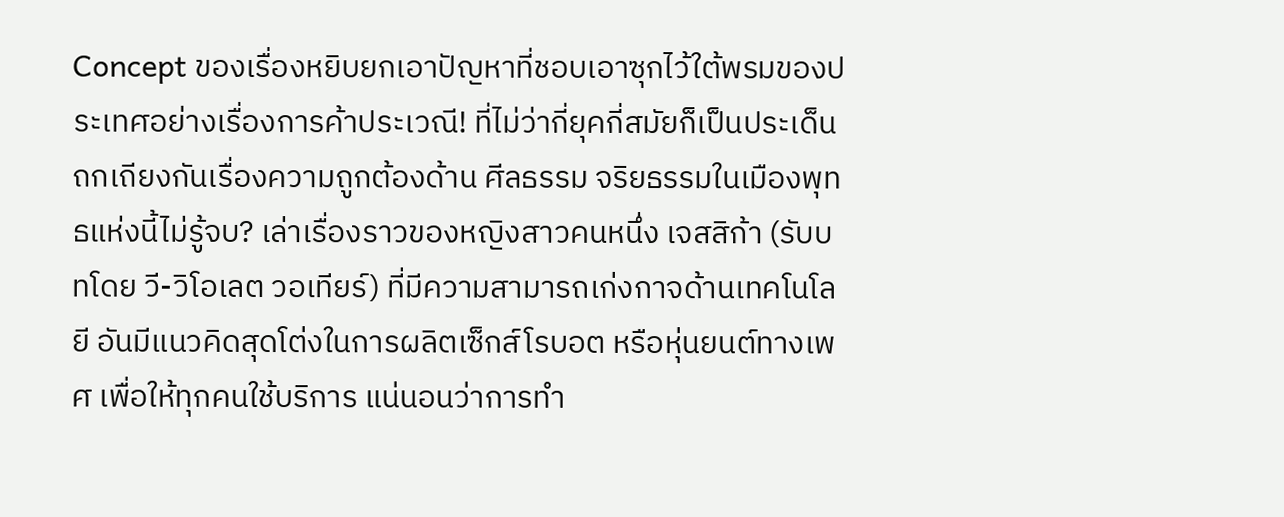Concept ของเรื่องหยิบยกเอาปัญหาที่ชอบเอาซุกไว้ใต้พรมของประเทศอย่างเรื่องการค้าประเวณี! ที่ไม่ว่ากี่ยุคกี่สมัยก็เป็นประเด็นถกเถียงกันเรื่องความถูกต้องด้าน ศีลธรรม จริยธรรมในเมืองพุทธแห่งนี้ไม่รู้จบ? เล่าเรื่องราวของหญิงสาวคนหนึ่ง เจสสิก้า (รับบทโดย วี-วิโอเลต วอเทียร์) ที่มีความสามารถเก่งกาจด้านเทคโนโลยี อันมีแนวคิดสุดโต่งในการผลิตเซ็กส์โรบอต หรือหุ่นยนต์ทางเพศ เพื่อให้ทุกคนใช้บริการ แน่นอนว่าการทำ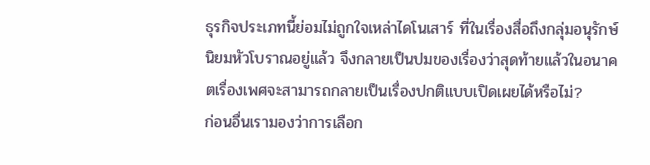ธุรกิจประเภทนี้ย่อมไม่ถูกใจเหล่าไดโนเสาร์ ที่ในเรื่องสื่อถึงกลุ่มอนุรักษ์นิยมหัวโบราณอยู่แล้ว จึงกลายเป็นปมของเรื่องว่าสุดท้ายแล้วในอนาคตเรื่องเพศจะสามารถกลายเป็นเรื่องปกติแบบเปิดเผยได้หรือไม่?
ก่อนอื่นเรามองว่าการเลือก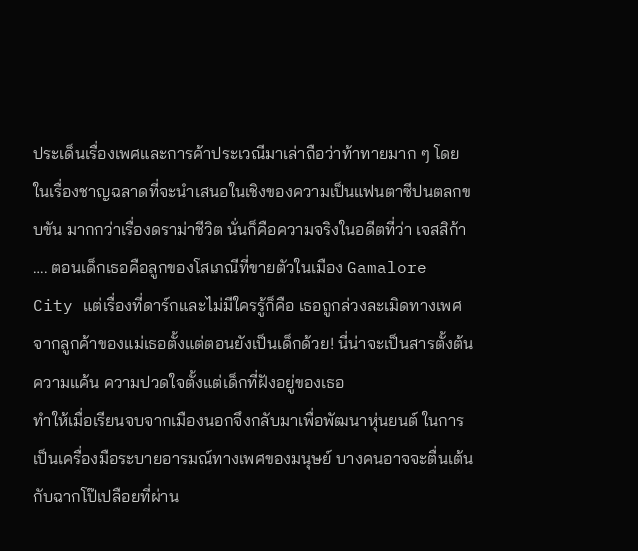ประเด็นเรื่องเพศและการค้าประเวณีมาเล่าถือว่าท้าทายมาก ๆ โดยในเรื่องชาญฉลาดที่จะนำเสนอในเชิงของความเป็นแฟนตาซีปนตลกขบขัน มากกว่าเรื่องดราม่าชีวิต นั่นก็คือความจริงในอดีตที่ว่า เจสสิก้า …. ตอนเด็กเธอคือลูกของโสเภณีที่ขายตัวในเมือง Gamalore City แต่เรื่องที่ดาร์กและไม่มีใครรู้ก็คือ เธอถูกล่วงละเมิดทางเพศจากลูกค้าของแม่เธอตั้งแต่ตอนยังเป็นเด็กด้วย! นี่น่าจะเป็นสารตั้งต้นความแค้น ความปวดใจตั้งแต่เด็กที่ฝังอยู่ของเธอ
ทำให้เมื่อเรียนจบจากเมืองนอกจึงกลับมาเพื่อพัฒนาหุ่นยนต์ ในการเป็นเครื่องมือระบายอารมณ์ทางเพศของมนุษย์ บางคนอาจจะตื่นเต้นกับฉากโป๊เปลือยที่ผ่าน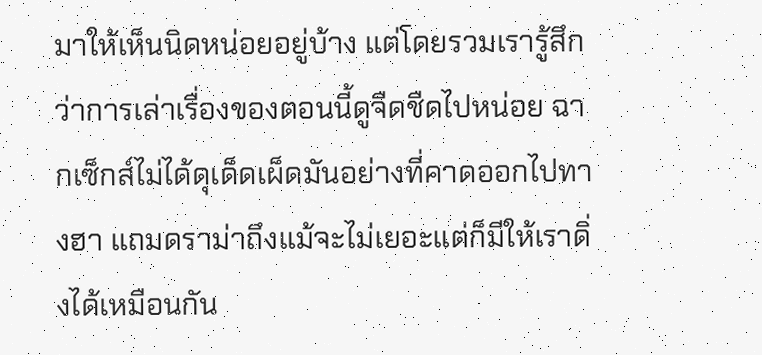มาให้เห็นนิดหน่อยอยู่บ้าง แต่โดยรวมเรารู้สึกว่าการเล่าเรื่องของตอนนี้ดูจืดชืดไปหน่อย ฉากเซ็กส์ไม่ได้ดุเด็ดเผ็ดมันอย่างที่คาดออกไปทางฮา แถมดราม่าถึงแม้จะไม่เยอะแต่ก็มีให้เราดิ่งได้เหมือนกัน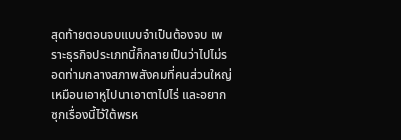สุดท้ายตอนจบแบบจำเป็นต้องจบ เพราะธุรกิจประเภทนี้ก็กลายเป็นว่าไปไม่รอดท่ามกลางสภาพสังคมที่คนส่วนใหญ่เหมือนเอาหูไปนาเอาตาไปไร่ และอยากซุกเรื่องนี้ไว้ใต้พรห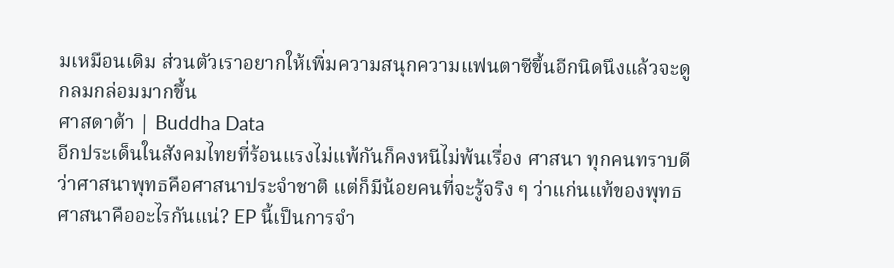มเหมือนเดิม ส่วนตัวเราอยากให้เพิ่มความสนุกความแฟนตาซีขึ้นอีกนิดนึงแล้วจะดูกลมกล่อมมากขึ้น
ศาสดาต้า | Buddha Data
อีกประเด็นในสังคมไทยที่ร้อนแรงไม่แพ้กันก็คงหนีไม่พ้นเรื่อง ศาสนา ทุกคนทราบดีว่าศาสนาพุทธคือศาสนาประจำชาติ แต่ก็มีน้อยคนที่จะรู้จริง ๆ ว่าแก่นแท้ของพุทธศาสนาคืออะไรกันแน่? EP นี้เป็นการจำ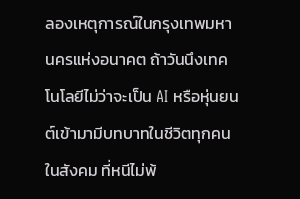ลองเหตุการณ์ในกรุงเทพมหานครแห่งอนาคต ถ้าวันนึงเทคโนโลยีไม่ว่าจะเป็น AI หรือหุ่นยนต์เข้ามามีบทบาทในชีวิตทุกคนในสังคม ที่หนีไม่พ้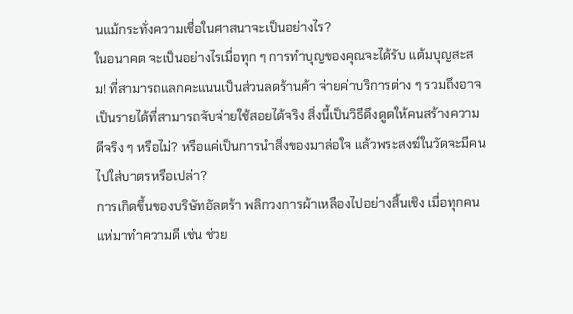นแม้กระทั่งความเชื่อในศาสนาจะเป็นอย่างไร?
ในอนาคต จะเป็นอย่างไรเมื่อทุก ๆ การทำบุญของคุณจะได้รับ แต้มบุญสะสม! ที่สามารถแลกคะแนนเป็นส่วนลดร้านค้า จ่ายค่าบริการต่าง ๆ รวมถึงอาจเป็นรายได้ที่สามารถจับจ่ายใช้สอยได้จริง สิ่งนี้เป็นวิธีดึงดูดให้คนสร้างความดีจริง ๆ หรือไม่? หรือแค่เป็นการนำสิ่งของมาล่อใจ แล้วพระสงฆ์ในวัดจะมีคนไปใส่บาตรหรือเปล่า?
การเกิดขึ้นของบริษัทอัลตร้า พลิกวงการผ้าเหลืองไปอย่างสิ้นเชิง เมื่อทุกคนแห่มาทำความดี เช่น ช่วย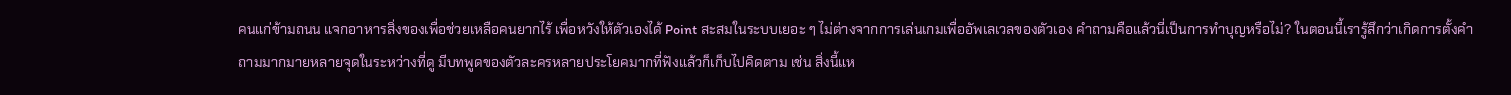คนแก่ข้ามถนน แจกอาหารสิ่งของเพื่อช่วยเหลือคนยากไร้ เพื่อหวังให้ตัวเองได้ Point สะสมในระบบเยอะ ๆ ไม่ต่างจากการเล่นเกมเพื่ออัพเลเวลของตัวเอง คำถามคือแล้วนี่เป็นการทำบุญหรือไม่? ในตอนนี้เรารู้สึกว่าเกิดการตั้งคำถามมากมายหลายจุดในระหว่างที่ดู มีบทพูดของตัวละครหลายประโยคมากที่ฟังแล้วก็เก็บไปคิดตาม เช่น สิ่งนี้แห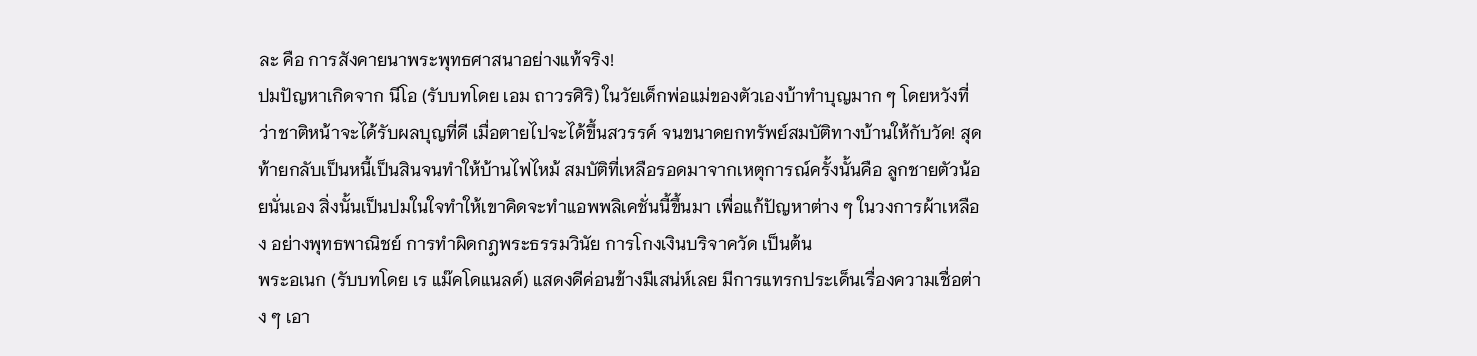ละ คือ การสังคายนาพระพุทธศาสนาอย่างแท้จริง!
ปมปัญหาเกิดจาก นีโอ (รับบทโดย เอม ถาวรศิริ) ในวัยเด็กพ่อแม่ของตัวเองบ้าทำบุญมาก ๆ โดยหวังที่ว่าชาติหน้าจะได้รับผลบุญที่ดี เมื่อตายไปจะได้ขึ้นสวรรค์ จนขนาดยกทรัพย์สมบัติทางบ้านให้กับวัด! สุดท้ายกลับเป็นหนี้เป็นสินจนทำให้บ้านไฟไหม้ สมบัติที่เหลือรอดมาจากเหตุการณ์ครั้งนั้นคือ ลูกชายตัวน้อยนั่นเอง สิ่งนั้นเป็นปมในใจทำให้เขาคิดจะทำแอพพลิเคชั่นนี้ขึ้นมา เพื่อแก้ปัญหาต่าง ๆ ในวงการผ้าเหลือง อย่างพุทธพาณิชย์ การทำผิดกฎพระธรรมวินัย การโกงเงินบริจาควัด เป็นต้น
พระอเนก (รับบทโดย เร แม๊คโดแนลด์) แสดงดีค่อนข้างมีเสน่ห์เลย มีการแทรกประเด็นเรื่องความเชื่อต่าง ๆ เอา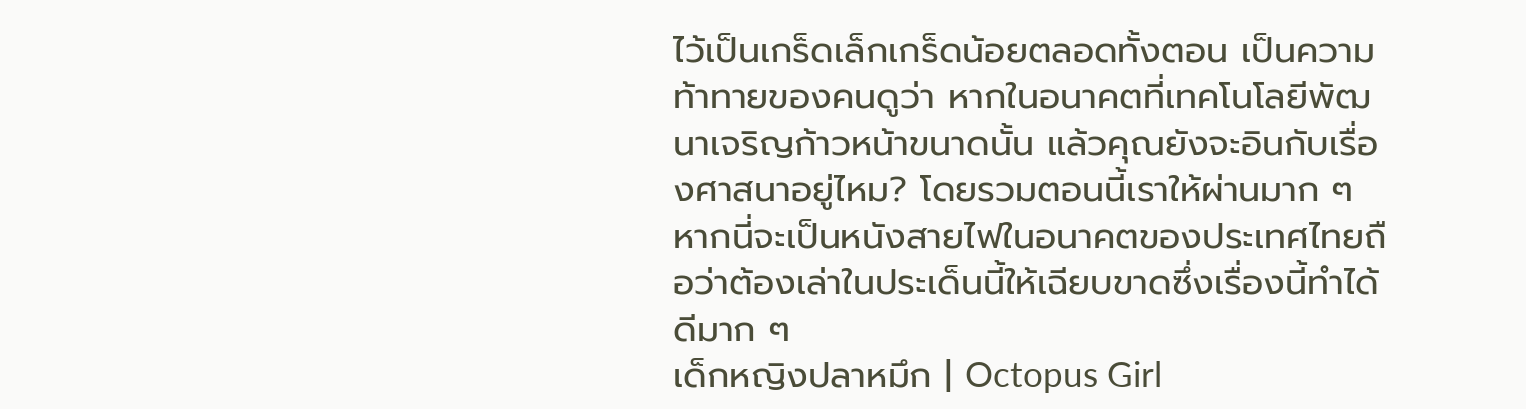ไว้เป็นเกร็ดเล็กเกร็ดน้อยตลอดทั้งตอน เป็นความท้าทายของคนดูว่า หากในอนาคตที่เทคโนโลยีพัฒนาเจริญก้าวหน้าขนาดนั้น แล้วคุณยังจะอินกับเรื่องศาสนาอยู่ไหม? โดยรวมตอนนี้เราให้ผ่านมาก ๆ หากนี่จะเป็นหนังสายไฟในอนาคตของประเทศไทยถือว่าต้องเล่าในประเด็นนี้ให้เฉียบขาดซึ่งเรื่องนี้ทำได้ดีมาก ๆ
เด็กหญิงปลาหมึก | Octopus Girl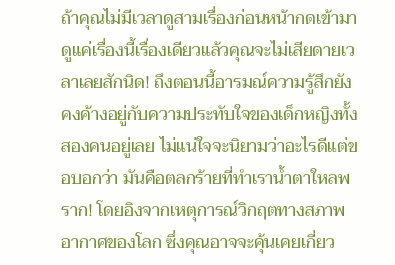ถ้าคุณไม่มีเวลาดูสามเรื่องก่อนหน้ากดเข้ามาดูแค่เรื่องนี้เรื่องเดียวแล้วคุณจะไม่เสียดายเวลาเลยสักนิด! ถึงตอนนี้อารมณ์ความรู้สึกยังคงค้างอยู่กับความประทับใจของเด็กหญิงทั้งสองคนอยู่เลย ไม่แน่ใจจะนิยามว่าอะไรดีแต่ขอบอกว่า มันคือตลกร้ายที่ทำเราน้ำตาใหลพราก! โดยอิงจากเหตุการณ์วิกฤตทางสภาพอากาศของโลก ซึ่งคุณอาจจะคุ้นเคยเกี่ยว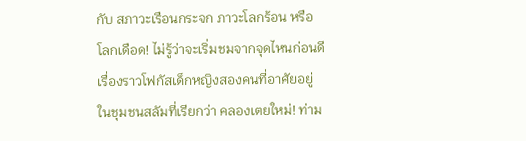กับ สภาวะเรือนกระจก ภาวะโลกร้อน หรือโลกเดือด! ไม่รู้ว่าจะเริ่มชมจากจุดไหนก่อนดี
เรื่องราวโฟกัสเด็กหญิงสองคนที่อาศัยอยู่ในชุมชนสลัมที่เรียกว่า คลองเตยใหม่! ท่าม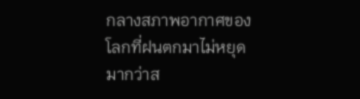กลางสภาพอากาศของโลกที่ฝนตกมาไม่หยุดมากว่าส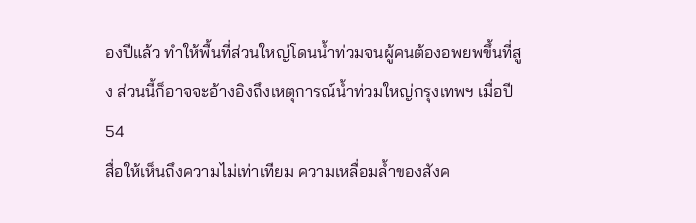องปีแล้ว ทำให้พื้นที่ส่วนใหญ่โดนน้ำท่วมจนผู้คนต้องอพยพขึ้นที่สูง ส่วนนี้ก็อาจจะอ้างอิงถึงเหตุการณ์น้ำท่วมใหญ่กรุงเทพฯ เมื่อปี 54
สื่อให้เห็นถึงความไม่เท่าเทียม ความเหลื่อมล้ำของสังค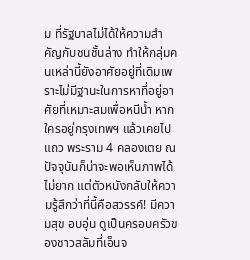ม ที่รัฐบาลไม่ได้ให้ความสำคัญกับชนชั้นล่าง ทำให้กลุ่มคนเหล่านี้ยังอาศัยอยู่ที่เดิมเพราะไม่มีฐานะในการหาที่อยู่อาศัยที่เหมาะสมเพื่อหนีน้ำ หากใครอยู่กรุงเทพฯ แล้วเคยไปแถว พระราม 4 คลองเตย ณ ปัจจุบันก็น่าจะพอเห็นภาพได้ไม่ยาก แต่ตัวหนังกลับให้ความรู้สึกว่าที่นี้คือสวรรค์! มีความสุข อบอุ่น ดูเป็นครอบครัวของชาวสลัมที่เอ็นจ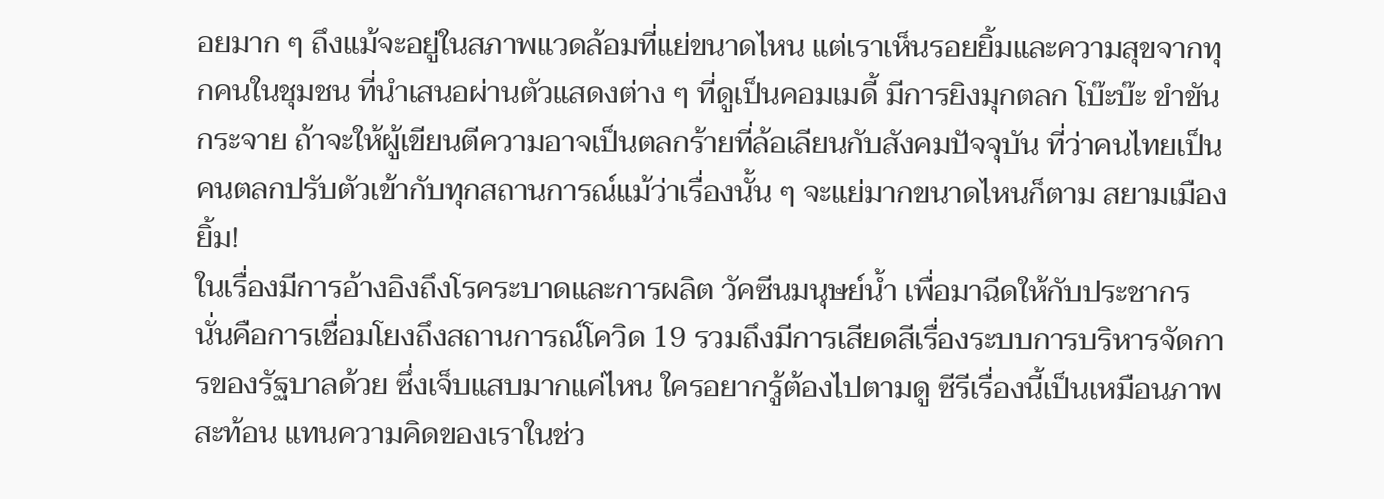อยมาก ๆ ถึงแม้จะอยู่ในสภาพแวดล้อมที่แย่ขนาดไหน แต่เราเห็นรอยยิ้มและความสุขจากทุกคนในชุมชน ที่นำเสนอผ่านตัวแสดงต่าง ๆ ที่ดูเป็นคอมเมดี้ มีการยิงมุกตลก โบ๊ะบ๊ะ ขำขันกระจาย ถ้าจะให้ผู้เขียนตีความอาจเป็นตลกร้ายที่ล้อเลียนกับสังคมปัจจุบัน ที่ว่าคนไทยเป็นคนตลกปรับตัวเข้ากับทุกสถานการณ์แม้ว่าเรื่องนั้น ๆ จะแย่มากขนาดไหนก็ตาม สยามเมืองยิ้ม!
ในเรื่องมีการอ้างอิงถึงโรคระบาดและการผลิต วัคซีนมนุษย์น้ำ เพื่อมาฉีดให้กับประชากร นั่นคือการเชื่อมโยงถึงสถานการณ์โควิด 19 รวมถึงมีการเสียดสีเรื่องระบบการบริหารจัดการของรัฐบาลด้วย ซึ่งเจ็บแสบมากแค่ไหน ใครอยากรู้ต้องไปตามดู ซีรีเรื่องนี้เป็นเหมือนภาพสะท้อน แทนความคิดของเราในช่ว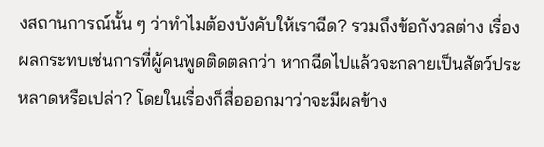งสถานการณ์นั้น ๆ ว่าทำไมต้องบังคับให้เราฉีด? รวมถึงข้อกังวลต่าง เรื่องผลกระทบเช่นการที่ผู้คนพูดติดตลกว่า หากฉีดไปแล้วจะกลายเป็นสัตว์ประหลาดหรือเปล่า? โดยในเรื่องก็สื่อออกมาว่าจะมีผลข้าง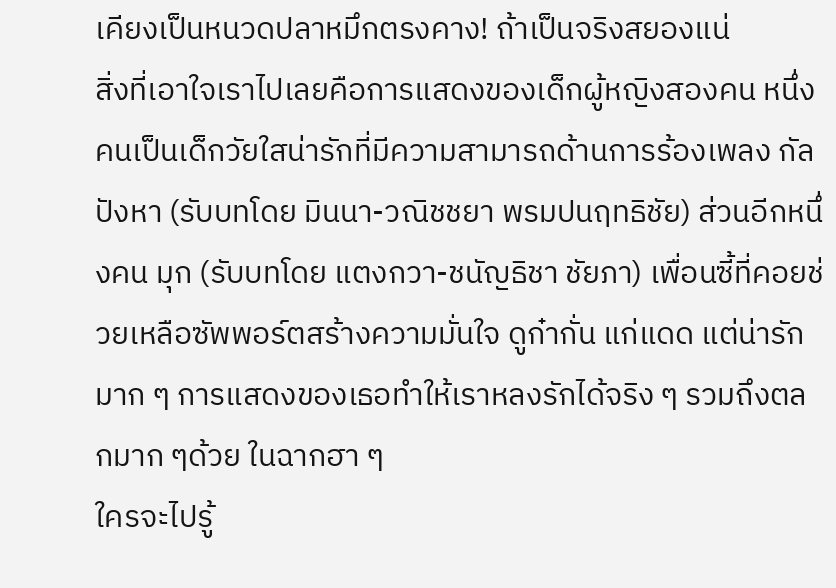เคียงเป็นหนวดปลาหมึกตรงคาง! ถ้าเป็นจริงสยองแน่
สิ่งที่เอาใจเราไปเลยคือการแสดงของเด็กผู้หญิงสองคน หนึ่งคนเป็นเด็กวัยใสน่ารักที่มีความสามารถด้านการร้องเพลง กัลปังหา (รับบทโดย มินนา-วณิชชยา พรมปนฤทธิชัย) ส่วนอีกหนึ่งคน มุก (รับบทโดย แตงกวา-ชนัญธิชา ชัยภา) เพื่อนซี้ที่คอยช่วยเหลือซัพพอร์ตสร้างความมั่นใจ ดูก๋ากั่น แก่แดด แต่น่ารักมาก ๆ การแสดงของเธอทำให้เราหลงรักได้จริง ๆ รวมถึงตลกมาก ๆด้วย ในฉากฮา ๆ
ใครจะไปรู้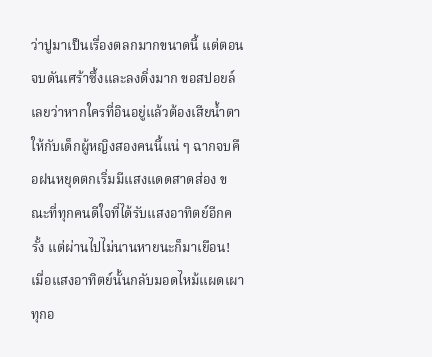ว่าปูมาเป็นเรื่องตลกมากขนาดนี้ แต่ตอนจบดันเศร้าซึ้งและลงดิ่งมาก ขอสปอยล์เลยว่าหากใครที่อินอยู่แล้วต้องเสียน้ำตาให้กับเด็กผู้หญิงสองคนนี้แน่ ๆ ฉากจบคือฝนหยุดตกเริ่มมีแสงแดดสาดส่อง ขณะที่ทุกคนดีใจที่ได้รับแสงอาทิตย์อีกครั้ง แต่ผ่านไปไม่นานหายนะก็มาเยือน! เมื่อแสงอาทิตย์นั้นกลับมอดไหม้แผดเผาทุกอ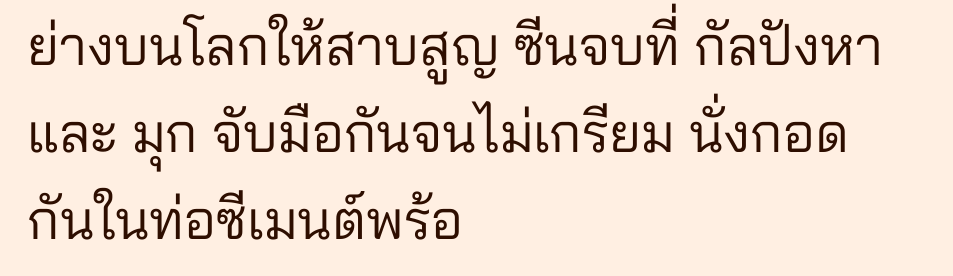ย่างบนโลกให้สาบสูญ ซีนจบที่ กัลปังหา และ มุก จับมือกันจนไม่เกรียม นั่งกอดกันในท่อซีเมนต์พร้อ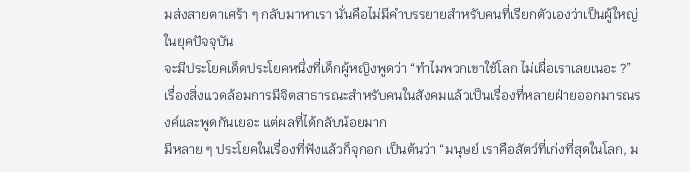มส่งสายตาเศร้า ๆ กลับมาหาเรา นั่นคือไม่มีคำบรรยายสำหรับคนที่เรียกตัวเองว่าเป็นผู้ใหญ่ ในยุคปัจจุบัน
จะมีประโยคเด็ดประโยคหนึ่งที่เด็กผู้หญิงพูดว่า “ทำไมพวกเขาใช้โลก ไม่เผื่อเราเลยเนอะ ?” เรื่องสิ่งแวดล้อมการมีจิตสาธารณะสำหรับคนในสังคมแล้วเป็นเรื่องที่หลายฝ่ายออกมารณรงค์และพูดกันเยอะ แต่ผลที่ได้กลับน้อยมาก
มีหลาย ๆ ประโยคในเรื่องที่ฟังแล้วก็จุกอก เป็นต้นว่า “มนุษย์ เราคือสัตว์ที่เก่งที่สุดในโลก, ม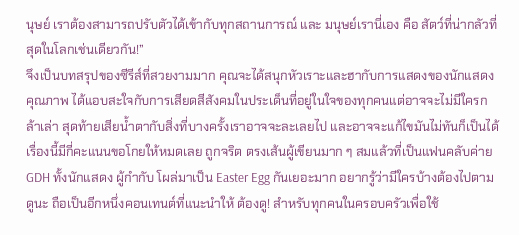นุษย์ เราต้องสามารถปรับตัวได้เข้ากับทุกสถานการณ์ และ มนุษย์เรานี่เอง คือ สัตว์ที่น่ากลัวที่สุดในโลกเช่นเดียวกัน!”
จึงเป็นบทสรุปของซีรีส์ที่สวยงามมาก คุณจะได้สนุกหัวเราะและฮากับการแสดงของนักแสดงคุณภาพ ได้แอบสะใจกับการเสียดสีสังคมในประเด็นที่อยู่ในใจของทุกคนแต่อาจจะไม่มีใครกล้าเล่า สุดท้ายเสียน้ำตากับสิ่งที่บางครั้งเราอาจจะละเลยไป และอาจจะแก้ไขมันไม่ทันก็เป็นได้ เรื่องนี้มีกี่คะแนนขอโกยให้หมดเลย ถูกจริต ตรงเส้นผู้เขียนมาก ๆ สมแล้วที่เป็นแฟนคลับค่าย GDH ทั้งนักแสดง ผู้กำกับ โผล่มาเป็น Easter Egg กันเยอะมาก อยากรู้ว่ามีใครบ้างต้องไปตามดูนะ ถือเป็นอีกหนึ่งคอนเทนต์ที่แนะนำให้ ต้องดู! สำหรับทุกคนในครอบครัวเพื่อใช้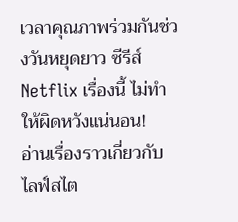เวลาคุณภาพร่วมกันช่วงวันหยุดยาว ซีรีส์ Netflix เรื่องนี้ ไม่ทำให้ผิดหวังแน่นอน!
อ่านเรื่องราวเกี่ยวกับ ไลฟ์สไต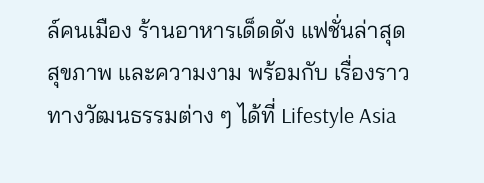ล์คนเมือง ร้านอาหารเด็ดดัง แฟชั่นล่าสุด สุขภาพ และความงาม พร้อมกับ เรื่องราวทางวัฒนธรรมต่าง ๆ ได้ที่ Lifestyle Asia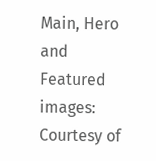Main, Hero and Featured images: Courtesy of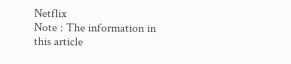Netflix
Note : The information in this article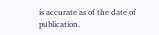is accurate as of the date of publication.